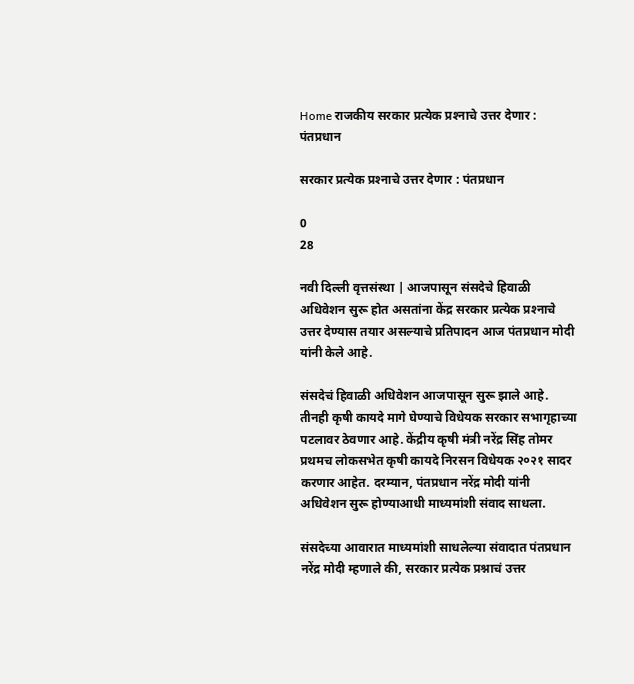Home राजकीय सरकार प्रत्येक प्रश्‍नाचे उत्तर देणार : पंतप्रधान

सरकार प्रत्येक प्रश्‍नाचे उत्तर देणार : पंतप्रधान

0
28

नवी दिल्ली वृत्तसंस्था | आजपासून संसदेचे हिवाळी अधिवेशन सुरू होत असतांना केंद्र सरकार प्रत्येक प्रश्‍नाचे उत्तर देण्यास तयार असल्याचे प्रतिपादन आज पंतप्रधान मोदी यांनी केले आहे.

संसदेचं हिवाळी अधिवेशन आजपासून सुरू झाले आहे. तीनही कृषी कायदे मागे घेण्याचे विधेयक सरकार सभागृहाच्या पटलावर ठेवणार आहे. केंद्रीय कृषी मंत्री नरेंद्र सिंह तोमर प्रथमच लोकसभेत कृषी कायदे निरसन विधेयक २०२१ सादर करणार आहेत. दरम्यान, पंतप्रधान नरेंद्र मोदी यांनी अधिवेशन सुरू होण्याआधी माध्यमांशी संवाद साधला.

संसदेच्या आवारात माध्यमांशी साधलेल्या संवादात पंतप्रधान नरेंद्र मोदी म्हणाले की, सरकार प्रत्येक प्रश्नाचं उत्तर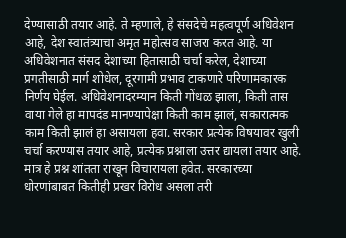देण्यासाठी तयार आहे. ते म्हणाले, हे संसदेचे महत्वपूर्ण अधिवेशन आहे, देश स्वातंत्र्याचा अमृत महोत्सव साजरा करत आहे. या अधिवेशनात संसद देशाच्या हितासाठी चर्चा करेल, देशाच्या प्रगतीसाठी मार्ग शोधेल, दूरगामी प्रभाव टाकणारे परिणामकारक निर्णय घेईल. अधिवेशनादरम्यान किती गोंधळ झाला, किती तास वाया गेले हा मापदंड मानण्यापेक्षा किती काम झालं, सकारात्मक काम किती झालं हा असायला हवा. सरकार प्रत्येक विषयावर खुली चर्चा करण्यास तयार आहे, प्रत्येक प्रश्नाला उत्तर द्यायला तयार आहे. मात्र हे प्रश्न शांतता राखून विचारायला हवेत. सरकारच्या धोरणांबाबत कितीही प्रखर विरोध असला तरी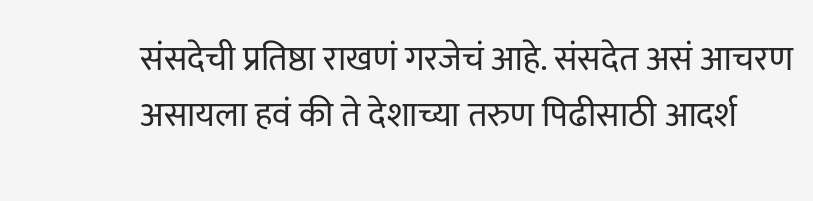संसदेची प्रतिष्ठा राखणं गरजेचं आहे. संसदेत असं आचरण असायला हवं की ते देशाच्या तरुण पिढीसाठी आदर्श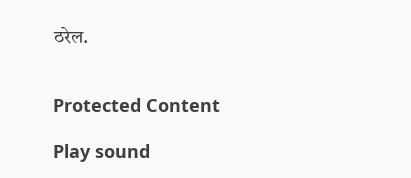ठरेल.


Protected Content

Play sound